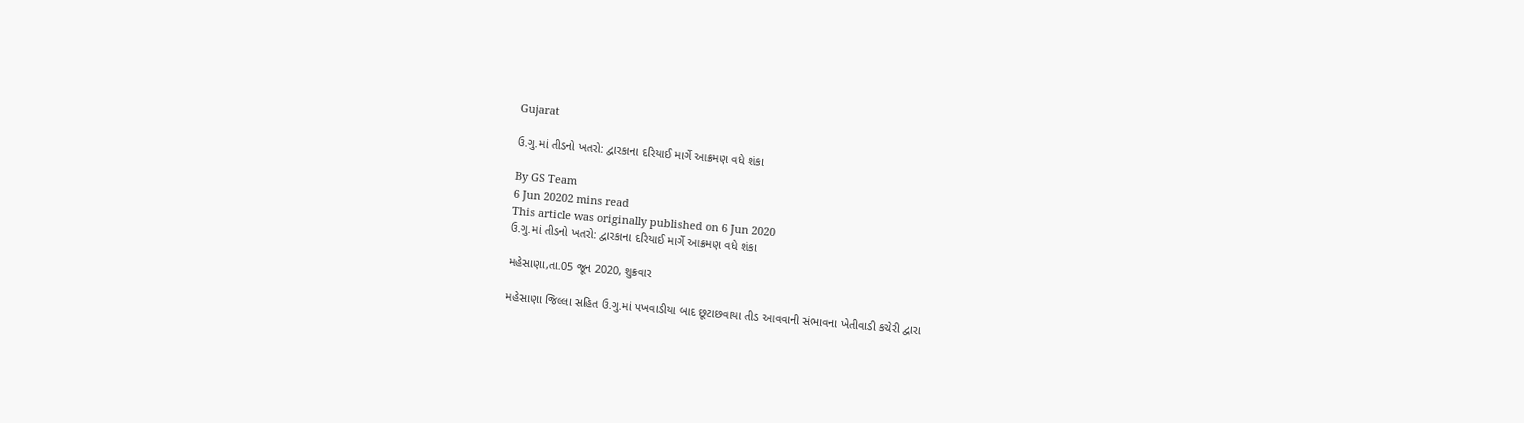Gujarat

ઉ.ગુ.માં તીડનો ખતરો: દ્વારકાના દરિયાઈ માર્ગે આક્રમણ વધે શંકા

By GS Team
6 Jun 20202 mins read
This article was originally published on 6 Jun 2020
ઉ.ગુ.માં તીડનો ખતરો: દ્વારકાના દરિયાઈ માર્ગે આક્રમણ વધે શંકા

મહેસાણા,તા.05 જૂન 2020, શુક્રવાર

મહેસાણા જિલ્લા સહિત ઉ.ગુ.માં પખવાડીયા બાદ છૂટાછવાયા તીડ આવવાની સંભાવના ખેતીવાડી કચેરી દ્વારા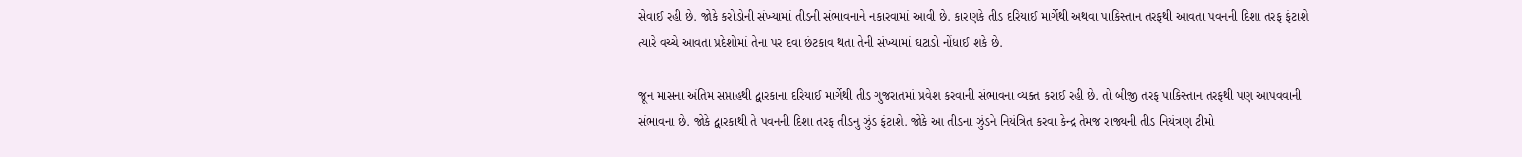સેવાઈ રહી છે. જોકે કરોડોની સંખ્યામાં તીડની સંભાવનાને નકારવામાં આવી છે. કારણકે તીડ દરિયાઈ માર્ગેથી અથવા પાકિસ્તાન તરફથી આવતા પવનની દિશા તરફ ફંટાશે ત્યારે વચ્ચે આવતા પ્રદેશોમાં તેના પર દવા છંટકાવ થતા તેની સંખ્યામાં ઘટાડો નોંધાઈ શકે છે.

જૂન માસના અંતિમ સપ્તાહથી દ્વારકાના દરિયાઈ માર્ગેથી તીડ ગુજરાતમાં પ્રવેશ કરવાની સંભાવના વ્યક્ત કરાઈ રહી છે. તો બીજી તરફ પાકિસ્તાન તરફથી પણ આપવવાની સંભાવના છે. જોકે દ્વારકાથી તે પવનની દિશા તરફ તીડનુ ઝુંડ ફંટાશે. જોકે આ તીડના ઝુંડને નિયંત્રિત કરવા કેન્દ્ર તેમજ રાજ્યની તીડ નિયંત્રણ ટીમો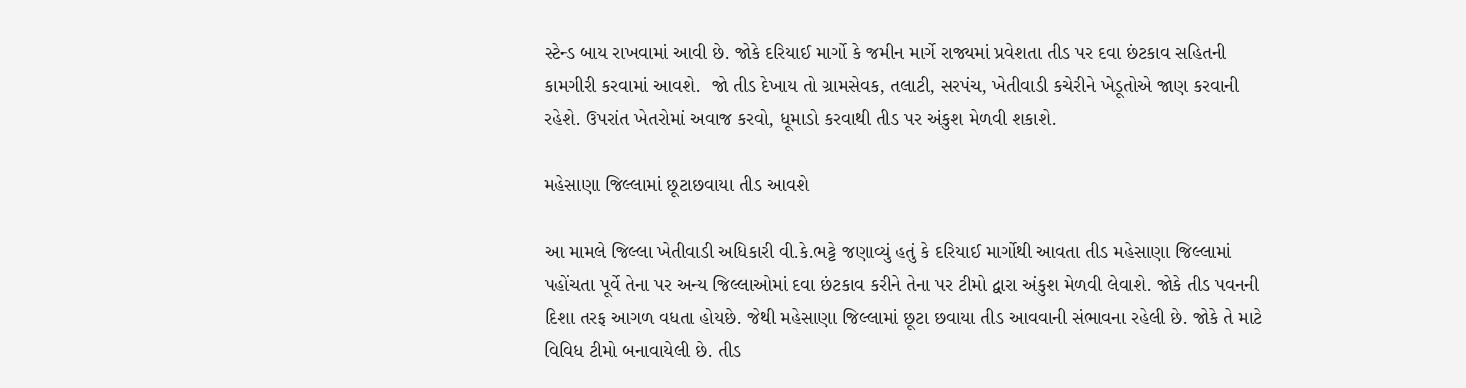સ્ટેન્ડ બાય રાખવામાં આવી છે. જોકે દરિયાઈ માર્ગો કે જમીન માર્ગે રાજ્યમાં પ્રવેશતા તીડ પર દવા છંટકાવ સહિતની કામગીરી કરવામાં આવશે.  જો તીડ દેખાય તો ગ્રામસેવક, તલાટી, સરપંચ, ખેતીવાડી કચેરીને ખેડૂતોએ જાણ કરવાની રહેશે. ઉપરાંત ખેતરોમાં અવાજ કરવો, ધૂમાડો કરવાથી તીડ પર અંકુશ મેળવી શકાશે.

મહેસાણા જિલ્લામાં છૂટાછવાયા તીડ આવશે

આ મામલે જિલ્લા ખેતીવાડી અધિકારી વી.કે.ભટ્ટે જણાવ્યું હતું કે દરિયાઈ માર્ગોથી આવતા તીડ મહેસાણા જિલ્લામાં પહોંચતા પૂર્વે તેના પર અન્ય જિલ્લાઓમાં દવા છંટકાવ કરીને તેના પર ટીમો દ્વારા અંકુશ મેળવી લેવાશે. જોકે તીડ પવનની દિશા તરફ આગળ વધતા હોયછે. જેથી મહેસાણા જિલ્લામાં છૂટા છવાયા તીડ આવવાની સંભાવના રહેલી છે. જોકે તે માટે વિવિધ ટીમો બનાવાયેલી છે. તીડ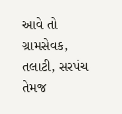આવે તો ગ્રામસેવક, તલાટી, સરપંચ તેમજ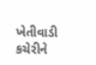ખેતીવાડી કચેરીને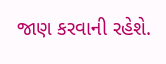જાણ કરવાની રહેશે.